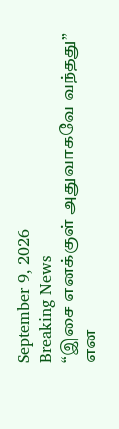September 9, 2026
Breaking News
“இசை எனக்குள் அதுவாகவே வந்தது” என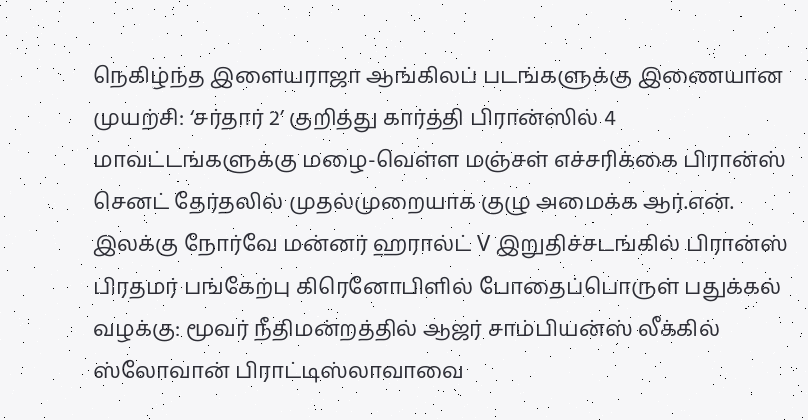நெகிழ்ந்த இளையராஜா ஆங்கிலப் படங்களுக்கு இணையான முயற்சி: ‘சர்தார் 2’ குறித்து கார்த்தி பிரான்ஸில் 4 மாவட்டங்களுக்கு மழை-வெள்ள மஞ்சள் எச்சரிக்கை பிரான்ஸ் செனட் தேர்தலில் முதல்முறையாக குழு அமைக்க ஆர்.என். இலக்கு நோர்வே மன்னர் ஹரால்ட் V இறுதிச்சடங்கில் பிரான்ஸ் பிரதமர் பங்கேற்பு கிரெனோபிளில் போதைப்பொருள் பதுக்கல் வழக்கு: மூவர் நீதிமன்றத்தில் ஆஜர் சாம்பியன்ஸ் லீக்கில் ஸ்லோவான் பிராட்டிஸ்லாவாவை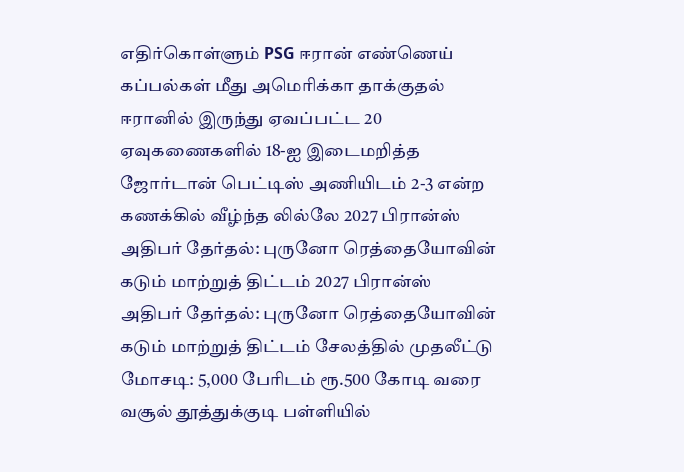எதிர்கொள்ளும் PSG ஈரான் எண்ணெய் கப்பல்கள் மீது அமெரிக்கா தாக்குதல் ஈரானில் இருந்து ஏவப்பட்ட 20 ஏவுகணைகளில் 18-ஐ இடைமறித்த ஜோர்டான் பெட்டிஸ் அணியிடம் 2-3 என்ற கணக்கில் வீழ்ந்த லில்லே 2027 பிரான்ஸ் அதிபர் தேர்தல்: புருனோ ரெத்தையோவின் கடும் மாற்றுத் திட்டம் 2027 பிரான்ஸ் அதிபர் தேர்தல்: புருனோ ரெத்தையோவின் கடும் மாற்றுத் திட்டம் சேலத்தில் முதலீட்டு மோசடி: 5,000 பேரிடம் ரூ.500 கோடி வரை வசூல் தூத்துக்குடி பள்ளியில்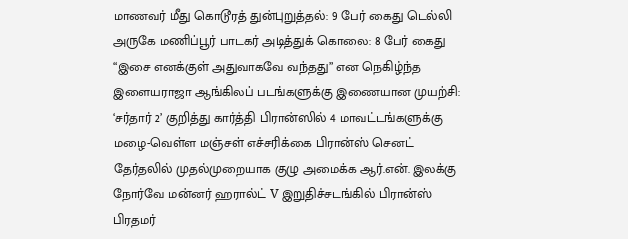மாணவர் மீது கொடூரத் துன்புறுத்தல்: 9 பேர் கைது டெல்லி அருகே மணிப்பூர் பாடகர் அடித்துக் கொலை: 8 பேர் கைது “இசை எனக்குள் அதுவாகவே வந்தது” என நெகிழ்ந்த இளையராஜா ஆங்கிலப் படங்களுக்கு இணையான முயற்சி: ‘சர்தார் 2’ குறித்து கார்த்தி பிரான்ஸில் 4 மாவட்டங்களுக்கு மழை-வெள்ள மஞ்சள் எச்சரிக்கை பிரான்ஸ் செனட் தேர்தலில் முதல்முறையாக குழு அமைக்க ஆர்.என். இலக்கு நோர்வே மன்னர் ஹரால்ட் V இறுதிச்சடங்கில் பிரான்ஸ் பிரதமர்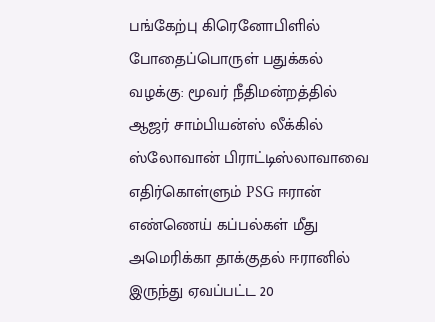பங்கேற்பு கிரெனோபிளில் போதைப்பொருள் பதுக்கல் வழக்கு: மூவர் நீதிமன்றத்தில் ஆஜர் சாம்பியன்ஸ் லீக்கில் ஸ்லோவான் பிராட்டிஸ்லாவாவை எதிர்கொள்ளும் PSG ஈரான் எண்ணெய் கப்பல்கள் மீது அமெரிக்கா தாக்குதல் ஈரானில் இருந்து ஏவப்பட்ட 20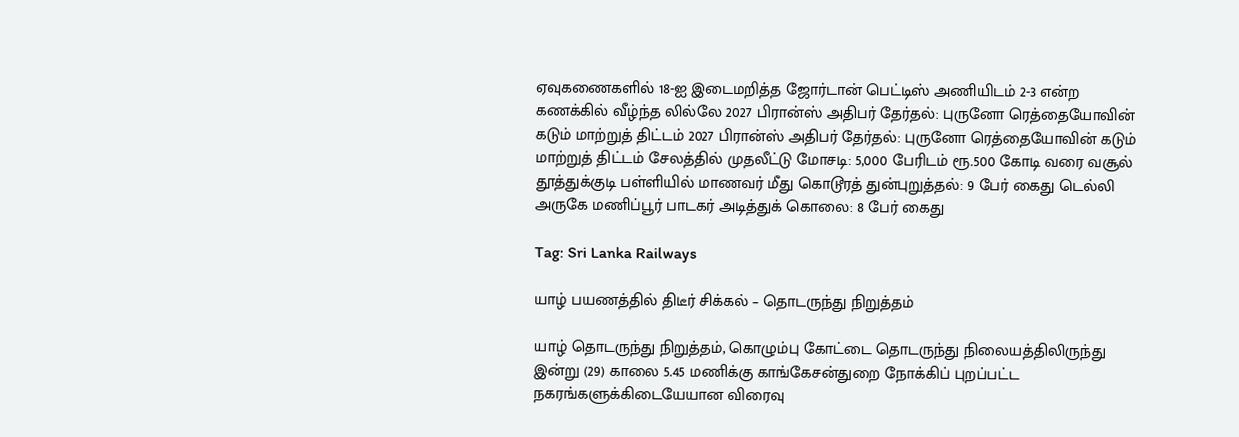ஏவுகணைகளில் 18-ஐ இடைமறித்த ஜோர்டான் பெட்டிஸ் அணியிடம் 2-3 என்ற கணக்கில் வீழ்ந்த லில்லே 2027 பிரான்ஸ் அதிபர் தேர்தல்: புருனோ ரெத்தையோவின் கடும் மாற்றுத் திட்டம் 2027 பிரான்ஸ் அதிபர் தேர்தல்: புருனோ ரெத்தையோவின் கடும் மாற்றுத் திட்டம் சேலத்தில் முதலீட்டு மோசடி: 5,000 பேரிடம் ரூ.500 கோடி வரை வசூல் தூத்துக்குடி பள்ளியில் மாணவர் மீது கொடூரத் துன்புறுத்தல்: 9 பேர் கைது டெல்லி அருகே மணிப்பூர் பாடகர் அடித்துக் கொலை: 8 பேர் கைது

Tag: Sri Lanka Railways

யாழ் பயணத்தில் திடீர் சிக்கல் – தொடருந்து நிறுத்தம்

யாழ் தொடருந்து நிறுத்தம், கொழும்பு கோட்டை தொடருந்து நிலையத்திலிருந்து இன்று (29) காலை 5.45 மணிக்கு காங்கேசன்துறை நோக்கிப் புறப்பட்ட நகரங்களுக்கிடையேயான விரைவு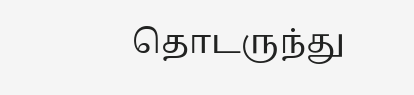தொடருந்து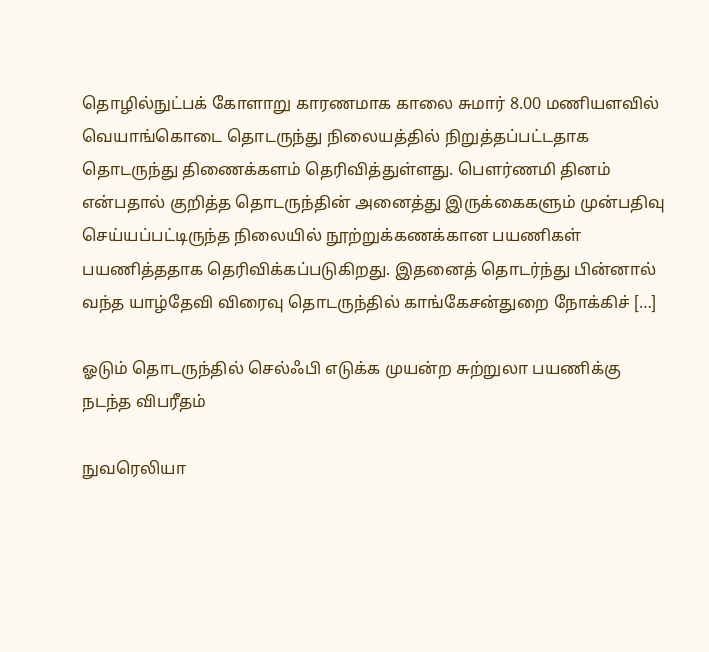தொழில்நுட்பக் கோளாறு காரணமாக காலை சுமார் 8.00 மணியளவில் வெயாங்கொடை தொடருந்து நிலையத்தில் நிறுத்தப்பட்டதாக தொடருந்து திணைக்களம் தெரிவித்துள்ளது. பௌர்ணமி தினம் என்பதால் குறித்த தொடருந்தின் அனைத்து இருக்கைகளும் முன்பதிவு செய்யப்பட்டிருந்த நிலையில் நூற்றுக்கணக்கான பயணிகள் பயணித்ததாக தெரிவிக்கப்படுகிறது. இதனைத் தொடர்ந்து பின்னால் வந்த யாழ்தேவி விரைவு தொடருந்தில் காங்கேசன்துறை நோக்கிச் […]

ஓடும் தொடருந்தில் செல்ஃபி எடுக்க முயன்ற சுற்றுலா பயணிக்கு நடந்த விபரீதம்

நுவரெலியா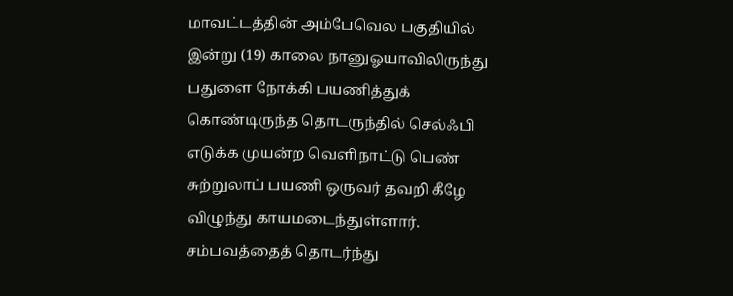மாவட்டத்தின் அம்பேவெல பகுதியில் இன்று (19) காலை நானுஓயாவிலிருந்து பதுளை நோக்கி பயணித்துக் கொண்டிருந்த தொடருந்தில் செல்ஃபி எடுக்க முயன்ற வெளிநாட்டு பெண் சுற்றுலாப் பயணி ஒருவர் தவறி கீழே விழுந்து காயமடைந்துள்ளார். சம்பவத்தைத் தொடர்ந்து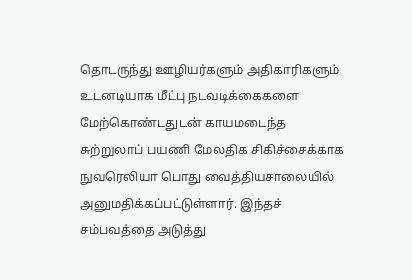தொடருந்து ஊழியர்களும் அதிகாரிகளும் உடனடியாக மீட்பு நடவடிக்கைகளை மேற்கொண்டதுடன் காயமடைந்த சுற்றுலாப் பயணி மேலதிக சிகிச்சைக்காக நுவரெலியா பொது வைத்தியசாலையில் அனுமதிக்கப்பட்டுள்ளார். இந்தச் சம்பவத்தை அடுத்து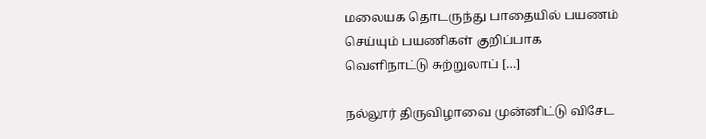மலையக தொடருந்து பாதையில் பயணம் செய்யும் பயணிகள் குறிப்பாக வெளிநாட்டு சுற்றுலாப் […]

நல்லூர் திருவிழாவை முன்னிட்டு விசேட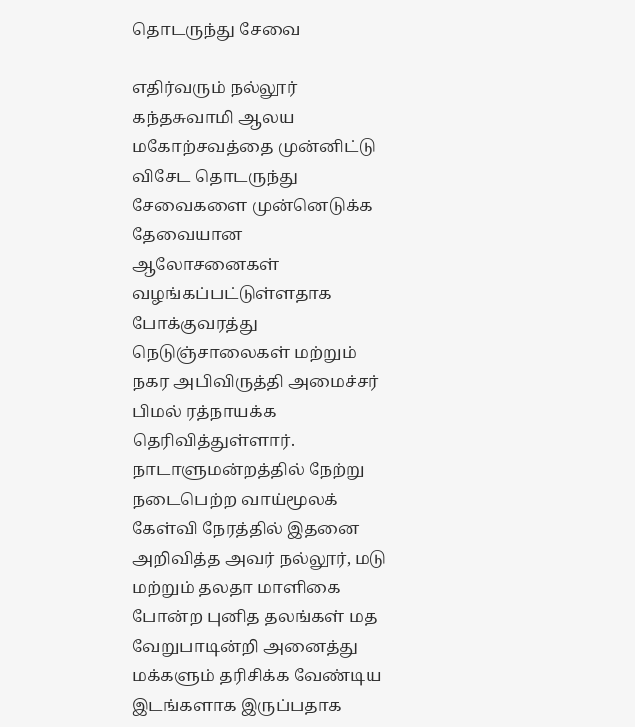தொடருந்து சேவை

எதிர்வரும் நல்லூர் கந்தசுவாமி ஆலய மகோற்சவத்தை முன்னிட்டு விசேட தொடருந்து சேவைகளை முன்னெடுக்க தேவையான ஆலோசனைகள் வழங்கப்பட்டுள்ளதாக போக்குவரத்து நெடுஞ்சாலைகள் மற்றும் நகர அபிவிருத்தி அமைச்சர் பிமல் ரத்நாயக்க தெரிவித்துள்ளார். நாடாளுமன்றத்தில் நேற்று நடைபெற்ற வாய்மூலக் கேள்வி நேரத்தில் இதனை அறிவித்த அவர் நல்லூர், மடு மற்றும் தலதா மாளிகை போன்ற புனித தலங்கள் மத வேறுபாடின்றி அனைத்து மக்களும் தரிசிக்க வேண்டிய இடங்களாக இருப்பதாக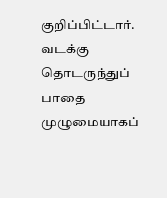குறிப்பிட்டார். வடக்கு தொடருந்துப் பாதை முழுமையாகப்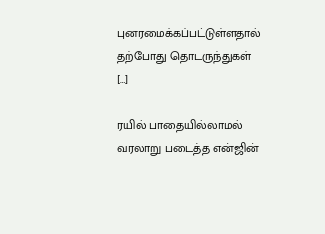புனரமைக்கப்பட்டுள்ளதால் தற்போது தொடருந்துகள் […]

ரயில் பாதையில்லாமல் வரலாறு படைத்த என்ஜின்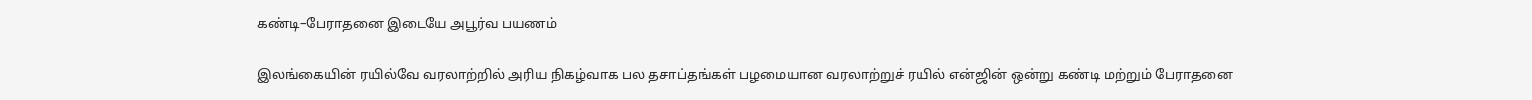கண்டி–பேராதனை இடையே அபூர்வ பயணம்

இலங்கையின் ரயில்வே வரலாற்றில் அரிய நிகழ்வாக பல தசாப்தங்கள் பழமையான வரலாற்றுச் ரயில் என்ஜின் ஒன்று கண்டி மற்றும் பேராதனை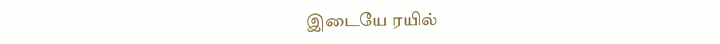இடையே ரயில்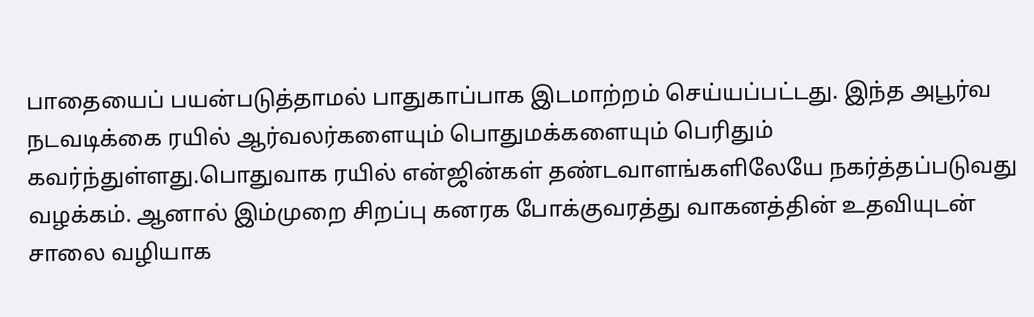பாதையைப் பயன்படுத்தாமல் பாதுகாப்பாக இடமாற்றம் செய்யப்பட்டது. இந்த அபூர்வ நடவடிக்கை ரயில் ஆர்வலர்களையும் பொதுமக்களையும் பெரிதும் கவர்ந்துள்ளது.பொதுவாக ரயில் என்ஜின்கள் தண்டவாளங்களிலேயே நகர்த்தப்படுவது வழக்கம். ஆனால் இம்முறை சிறப்பு கனரக போக்குவரத்து வாகனத்தின் உதவியுடன் சாலை வழியாக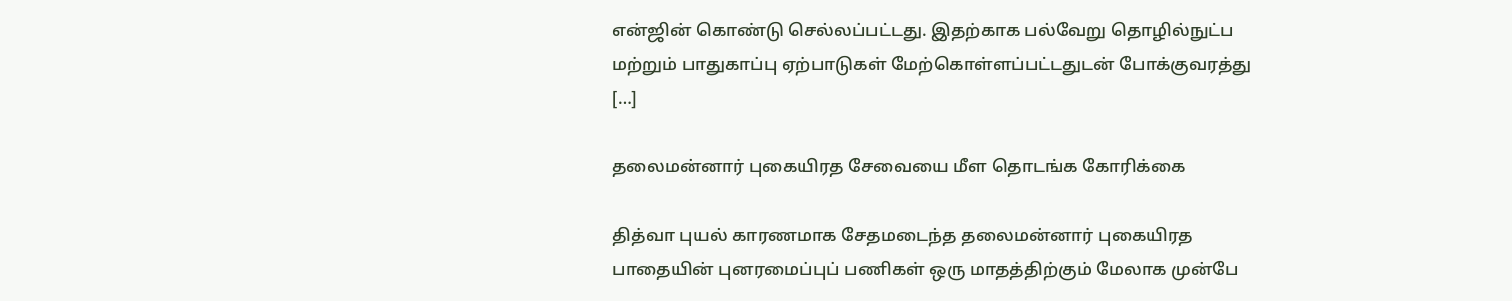என்ஜின் கொண்டு செல்லப்பட்டது. இதற்காக பல்வேறு தொழில்நுட்ப மற்றும் பாதுகாப்பு ஏற்பாடுகள் மேற்கொள்ளப்பட்டதுடன் போக்குவரத்து […]

தலைமன்னார் புகையிரத சேவையை மீள தொடங்க கோரிக்கை

தித்வா புயல் காரணமாக சேதமடைந்த தலைமன்னார் புகையிரத பாதையின் புனரமைப்புப் பணிகள் ஒரு மாதத்திற்கும் மேலாக முன்பே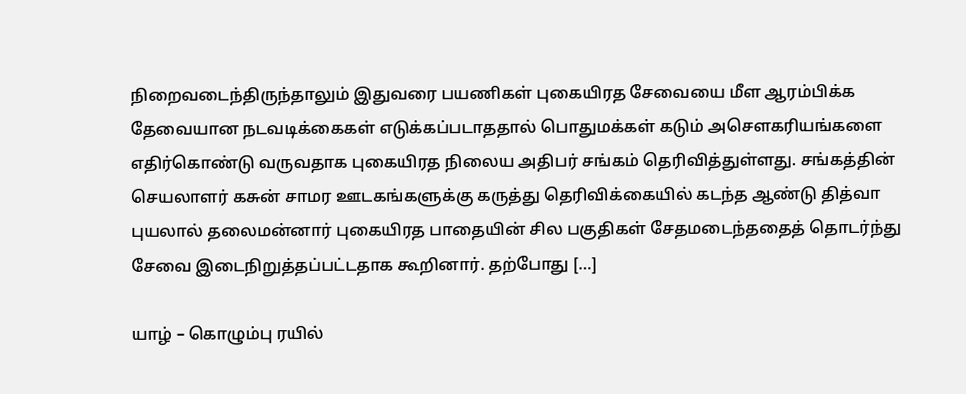நிறைவடைந்திருந்தாலும் இதுவரை பயணிகள் புகையிரத சேவையை மீள ஆரம்பிக்க தேவையான நடவடிக்கைகள் எடுக்கப்படாததால் பொதுமக்கள் கடும் அசௌகரியங்களை எதிர்கொண்டு வருவதாக புகையிரத நிலைய அதிபர் சங்கம் தெரிவித்துள்ளது. சங்கத்தின் செயலாளர் கசுன் சாமர ஊடகங்களுக்கு கருத்து தெரிவிக்கையில் கடந்த ஆண்டு தித்வா புயலால் தலைமன்னார் புகையிரத பாதையின் சில பகுதிகள் சேதமடைந்ததைத் தொடர்ந்து சேவை இடைநிறுத்தப்பட்டதாக கூறினார். தற்போது […]

யாழ் – கொழும்பு ரயில்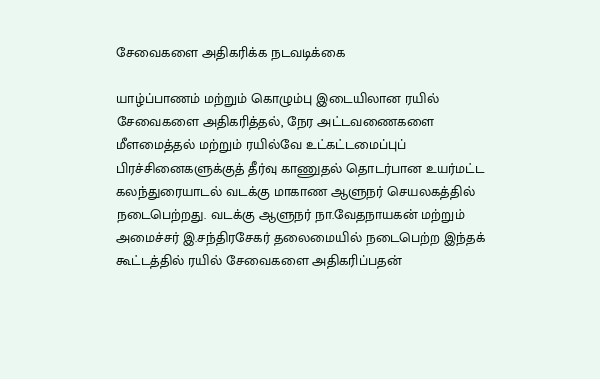சேவைகளை அதிகரிக்க நடவடிக்கை

யாழ்ப்பாணம் மற்றும் கொழும்பு இடையிலான ரயில் சேவைகளை அதிகரித்தல், நேர அட்டவணைகளை மீளமைத்தல் மற்றும் ரயில்வே உட்கட்டமைப்புப் பிரச்சினைகளுக்குத் தீர்வு காணுதல் தொடர்பான உயர்மட்ட கலந்துரையாடல் வடக்கு மாகாண ஆளுநர் செயலகத்தில் நடைபெற்றது. வடக்கு ஆளுநர் நா.வேதநாயகன் மற்றும் அமைச்சர் இ.சந்திரசேகர் தலைமையில் நடைபெற்ற இந்தக் கூட்டத்தில் ரயில் சேவைகளை அதிகரிப்பதன்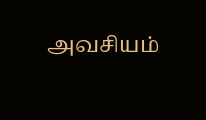அவசியம்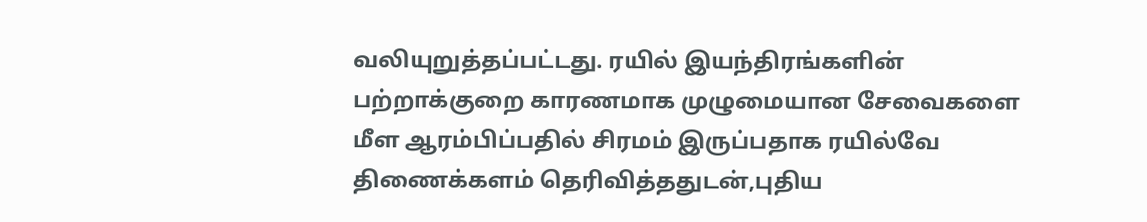வலியுறுத்தப்பட்டது. ரயில் இயந்திரங்களின் பற்றாக்குறை காரணமாக முழுமையான சேவைகளை மீள ஆரம்பிப்பதில் சிரமம் இருப்பதாக ரயில்வே திணைக்களம் தெரிவித்ததுடன்,புதிய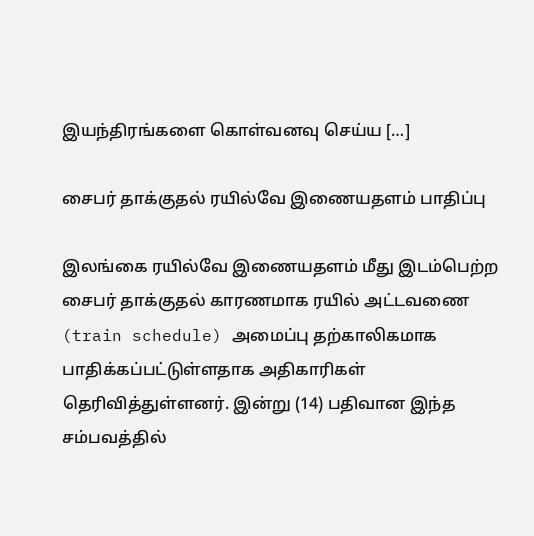இயந்திரங்களை கொள்வனவு செய்ய […]

சைபர் தாக்குதல் ரயில்வே இணையதளம் பாதிப்பு

இலங்கை ரயில்வே இணையதளம் மீது இடம்பெற்ற சைபர் தாக்குதல் காரணமாக ரயில் அட்டவணை (train schedule) அமைப்பு தற்காலிகமாக பாதிக்கப்பட்டுள்ளதாக அதிகாரிகள் தெரிவித்துள்ளனர். இன்று (14) பதிவான இந்த சம்பவத்தில்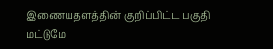இணையதளத்தின் குறிப்பிட்ட பகுதி மட்டுமே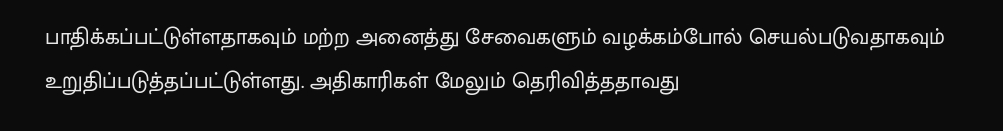பாதிக்கப்பட்டுள்ளதாகவும் மற்ற அனைத்து சேவைகளும் வழக்கம்போல் செயல்படுவதாகவும் உறுதிப்படுத்தப்பட்டுள்ளது. அதிகாரிகள் மேலும் தெரிவித்ததாவது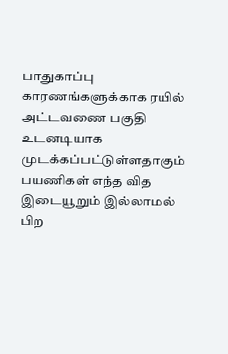பாதுகாப்பு காரணங்களுக்காக ரயில் அட்டவணை பகுதி உடனடியாக முடக்கப்பட்டுள்ளதாகும் பயணிகள் எந்த வித இடையூறும் இல்லாமல் பிற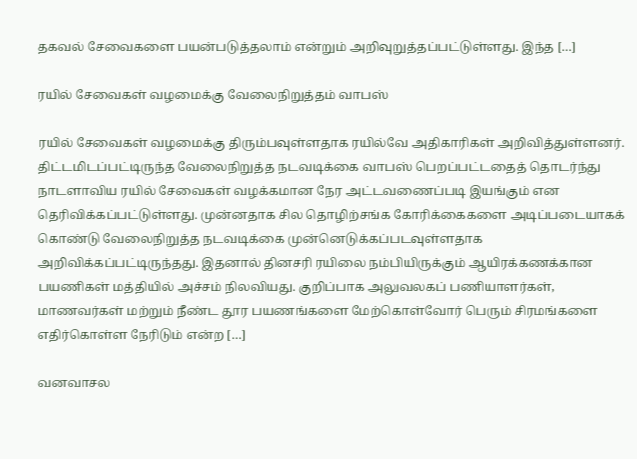தகவல் சேவைகளை பயன்படுத்தலாம் என்றும் அறிவுறுத்தப்பட்டுள்ளது. இந்த […]

ரயில் சேவைகள் வழமைக்கு வேலைநிறுத்தம் வாபஸ்

ரயில் சேவைகள் வழமைக்கு திரும்பவுள்ளதாக ரயில்வே அதிகாரிகள் அறிவித்துள்ளனர். திட்டமிடப்பட்டிருந்த வேலைநிறுத்த நடவடிக்கை வாபஸ் பெறப்பட்டதைத் தொடர்ந்து நாடளாவிய ரயில் சேவைகள் வழக்கமான நேர அட்டவணைப்படி இயங்கும் என தெரிவிக்கப்பட்டுள்ளது. முன்னதாக சில தொழிற்சங்க கோரிக்கைகளை அடிப்படையாகக் கொண்டு வேலைநிறுத்த நடவடிக்கை முன்னெடுக்கப்படவுள்ளதாக அறிவிக்கப்பட்டிருந்தது. இதனால் தினசரி ரயிலை நம்பியிருக்கும் ஆயிரக்கணக்கான பயணிகள் மத்தியில் அச்சம் நிலவியது. குறிப்பாக அலுவலகப் பணியாளர்கள், மாணவர்கள் மற்றும் நீண்ட தூர பயணங்களை மேற்கொள்வோர் பெரும் சிரமங்களை எதிர்கொள்ள நேரிடும் என்ற […]

வனவாசல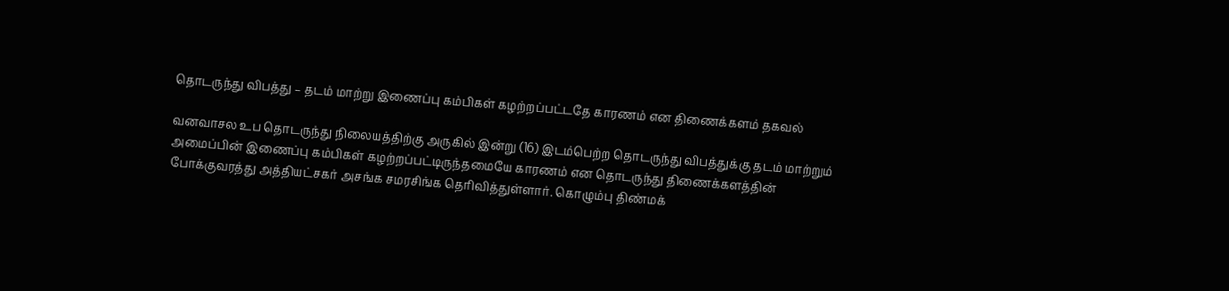தொடருந்து விபத்து – தடம் மாற்று இணைப்பு கம்பிகள் கழற்றப்பட்டதே காரணம் என திணைக்களம் தகவல்

வனவாசல உப தொடருந்து நிலையத்திற்கு அருகில் இன்று (16) இடம்பெற்ற தொடருந்து விபத்துக்கு தடம் மாற்றும் அமைப்பின் இணைப்பு கம்பிகள் கழற்றப்பட்டிருந்தமையே காரணம் என தொடருந்து திணைக்களத்தின் போக்குவரத்து அத்தியட்சகர் அசங்க சமரசிங்க தெரிவித்துள்ளார். கொழும்பு திண்மக்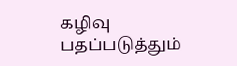கழிவு பதப்படுத்தும்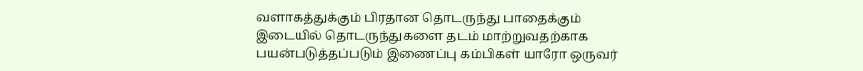வளாகத்துக்கும் பிரதான தொடருந்து பாதைக்கும் இடையில் தொடருந்துகளை தடம் மாற்றுவதற்காக பயன்படுத்தப்படும் இணைப்பு கம்பிகள் யாரோ ஒருவர்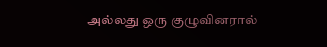அல்லது ஒரு குழுவினரால்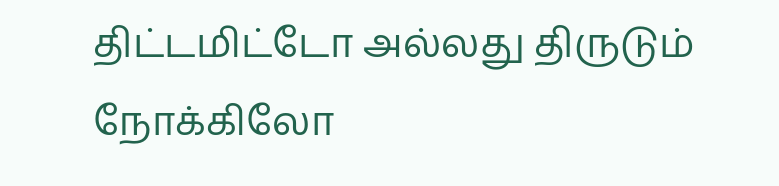திட்டமிட்டோ அல்லது திருடும் நோக்கிலோ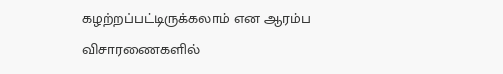கழற்றப்பட்டிருக்கலாம் என ஆரம்ப விசாரணைகளில்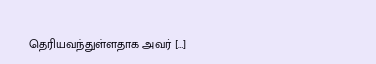தெரியவந்துள்ளதாக அவர் […]